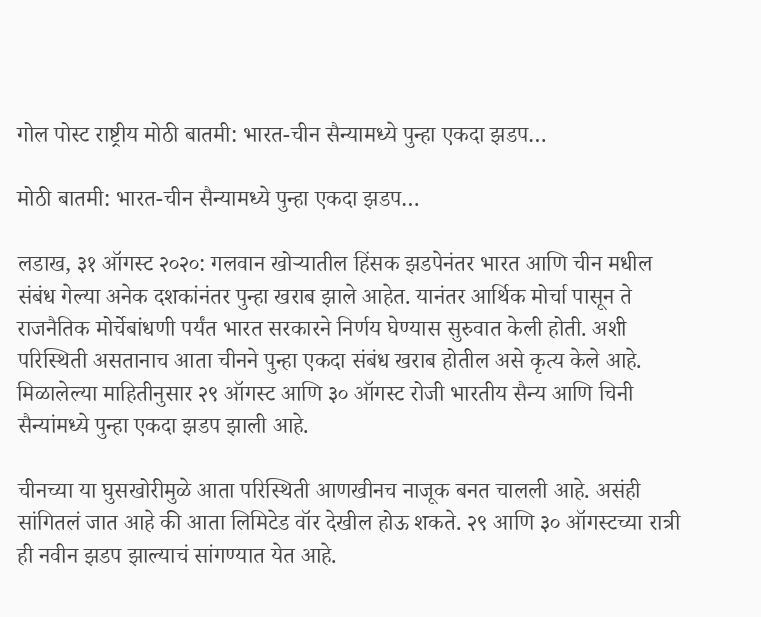गोल पोस्ट राष्ट्रीय मोठी बातमी: भारत-चीन सैन्यामध्ये पुन्हा एकदा झडप…

मोठी बातमी: भारत-चीन सैन्यामध्ये पुन्हा एकदा झडप…

लडाख, ३१ ऑगस्ट २०२०: गलवान खोर्‍यातील हिंसक झडपेनंतर भारत आणि चीन मधील संबंध गेल्या अनेक दशकांनंतर पुन्हा खराब झाले आहेत. यानंतर आर्थिक मोर्चा पासून ते राजनैतिक मोर्चेबांधणी पर्यंत भारत सरकारने निर्णय घेण्यास सुरुवात केली होती. अशी परिस्थिती असतानाच आता चीनने पुन्हा एकदा संबंध खराब होतील असे कृत्य केले आहे. मिळालेल्या माहितीनुसार २९ ऑगस्ट आणि ३० ऑगस्ट रोजी भारतीय सैन्य आणि चिनी सैन्यांमध्ये पुन्हा एकदा झडप झाली आहे.

चीनच्या या घुसखोरीमुळे आता परिस्थिती आणखीनच नाजूक बनत चालली आहे. असंही सांगितलं जात आहे की आता लिमिटेड वॉर देखील होऊ शकते. २९ आणि ३० ऑगस्टच्या रात्री ही नवीन झडप झाल्याचं सांगण्यात येत आहे.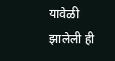यावेळी झालेली ही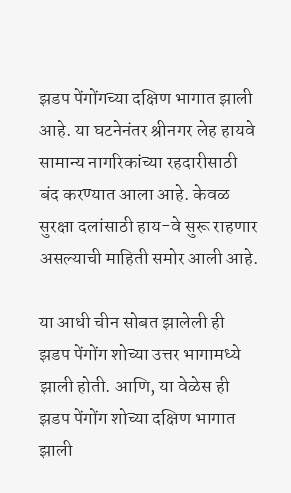झडप पेंगोंगच्या दक्षिण भागात झाली आहे. या घटनेनंतर श्रीनगर लेह हायवे सामान्य नागरिकांच्या रहदारीसाठी बंद करण्यात आला आहे. केवळ सुरक्षा दलांसाठी हाय-वे सुरू राहणार असल्याची माहिती समोर आली आहे.

या आधी चीन सोबत झालेली ही झडप पेंगोंग शोच्या उत्तर भागामध्ये झाली होती. आणि, या वेळेस ही झडप पेंगोंग शोच्या दक्षिण भागात झाली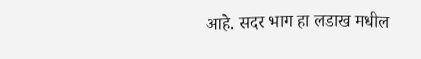आहे. सदर भाग हा लडाख मधील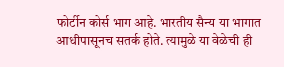फोर्टीन कोर्स भाग आहे. भारतीय सैन्य या भागात आधीपासूनच सतर्क होते. त्यामुळे या वेळेची ही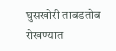घुसखोरी ताबडतोब रोखण्यात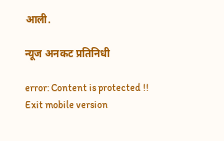आली.

न्यूज अनकट प्रतिनिधी

error: Content is protected !!
Exit mobile version